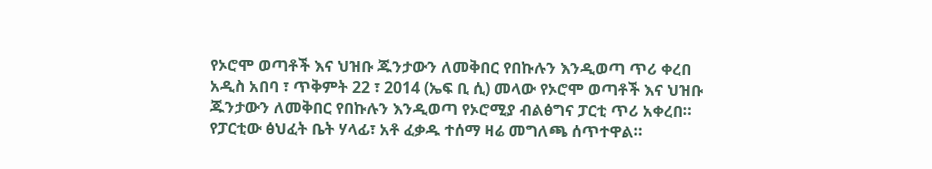የኦሮሞ ወጣቶች እና ህዝቡ ጁንታውን ለመቅበር የበኩሉን እንዲወጣ ጥሪ ቀረበ
አዲስ አበባ ፣ ጥቅምት 22 ፣ 2014 (ኤፍ ቢ ሲ) መላው የኦሮሞ ወጣቶች እና ህዝቡ ጁንታውን ለመቅበር የበኩሉን እንዲወጣ የኦሮሚያ ብልፅግና ፓርቲ ጥሪ አቀረበ።
የፓርቲው ፅህፈት ቤት ሃላፊ፣ አቶ ፈቃዱ ተሰማ ዛሬ መግለጫ ሰጥተዋል።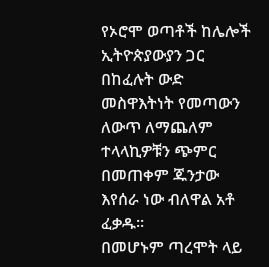የኦሮሞ ወጣቶች ከሌሎች ኢትዮጵያውያን ጋር በከፈሉት ውድ መስዋእትነት የመጣውን ለውጥ ለማጨለም ተላላኪዎቹን ጭምር በመጠቀም ጁንታው እየሰራ ነው ብለዋል አቶ ፈቃዱ።
በመሆኑም ጣረሞት ላይ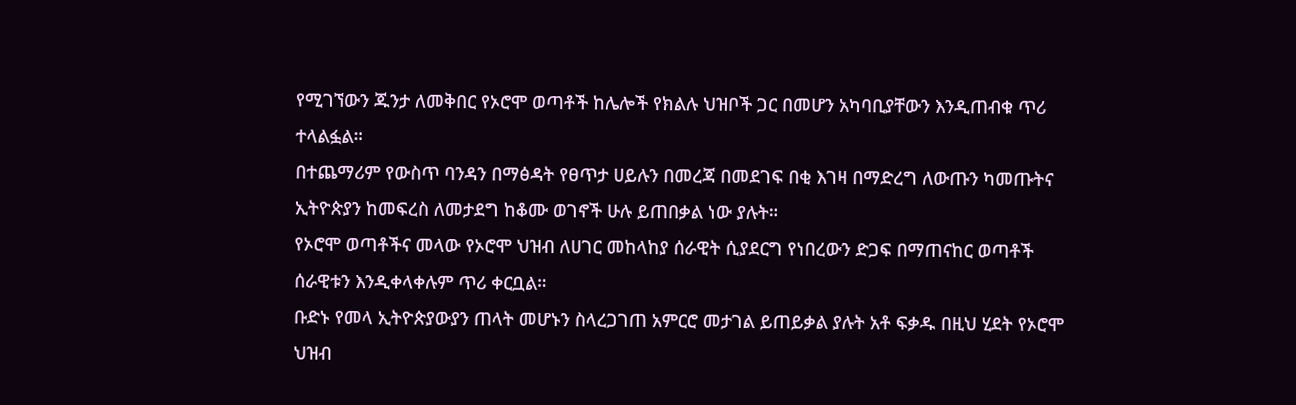የሚገኘውን ጁንታ ለመቅበር የኦሮሞ ወጣቶች ከሌሎች የክልሉ ህዝቦች ጋር በመሆን አካባቢያቸውን እንዲጠብቁ ጥሪ ተላልፏል።
በተጨማሪም የውስጥ ባንዳን በማፅዳት የፀጥታ ሀይሉን በመረጃ በመደገፍ በቂ እገዛ በማድረግ ለውጡን ካመጡትና ኢትዮጵያን ከመፍረስ ለመታደግ ከቆሙ ወገኖች ሁሉ ይጠበቃል ነው ያሉት።
የኦሮሞ ወጣቶችና መላው የኦሮሞ ህዝብ ለሀገር መከላከያ ሰራዊት ሲያደርግ የነበረውን ድጋፍ በማጠናከር ወጣቶች ሰራዊቱን እንዲቀላቀሉም ጥሪ ቀርቧል።
ቡድኑ የመላ ኢትዮጵያውያን ጠላት መሆኑን ስላረጋገጠ አምርሮ መታገል ይጠይቃል ያሉት አቶ ፍቃዱ በዚህ ሂደት የኦሮሞ ህዝብ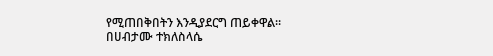የሚጠበቅበትን እንዲያደርግ ጠይቀዋል።
በሀብታሙ ተክለስላሴ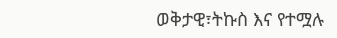ወቅታዊ፣ትኩስ እና የተሟሉ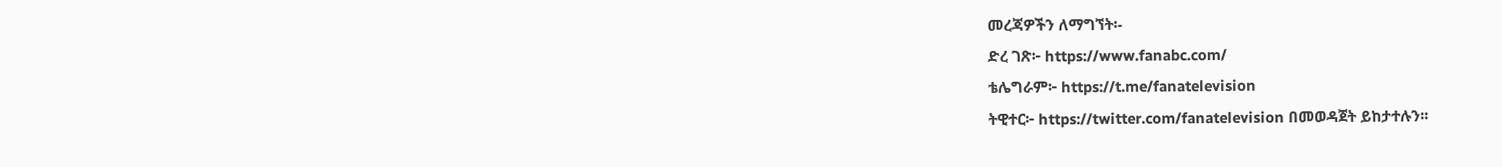መረጃዎችን ለማግኘት፡-
ድረ ገጽ፦ https://www.fanabc.com/
ቴሌግራም፦ https://t.me/fanatelevision
ትዊተር፦ https://twitter.com/fanatelevision በመወዳጀት ይከታተሉን፡፡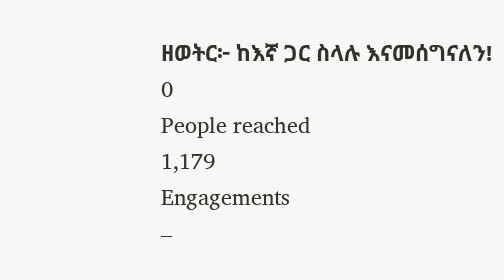ዘወትር፦ ከእኛ ጋር ስላሉ እናመሰግናለን!
0
People reached
1,179
Engagements
–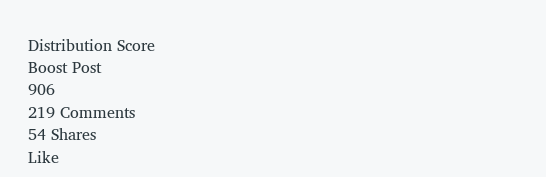Distribution Score
Boost Post
906
219 Comments
54 Shares
Like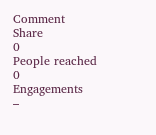Comment
Share
0
People reached
0
Engagements
–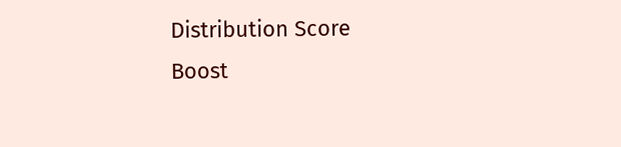Distribution Score
Boost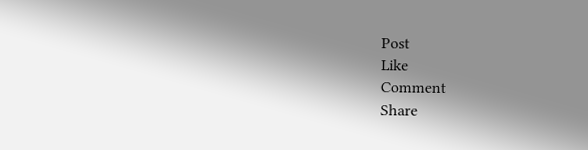Post
Like
Comment
Share